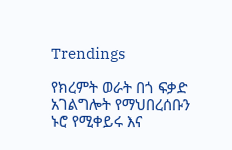Trendings

የክረምት ወራት በጎ ፍቃድ አገልግሎት የማህበረሰቡን ኑሮ የሚቀይሩ እና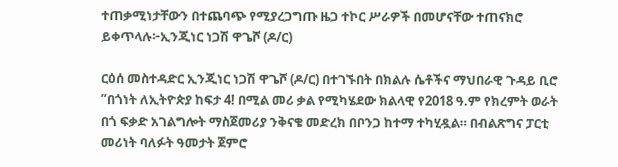ተጠቃሚነታቸውን በተጨባጭ የሚያረጋግጡ ዜጋ ተኮር ሥራዎች በመሆናቸው ተጠናክሮ ይቀጥላሉ፦ኢንጂነር ነጋሽ ዋጌሾ (ዶ/ር)

ርዕሰ መስተዳድር ኢንጂነር ነጋሽ ዋጌሾ (ዶ/ር) በተገኙበት በክልሉ ሴቶችና ማህበራዊ ጉዳይ ቢሮ ”በጎነት ለኢትዮጵያ ከፍታ 4! በሚል መሪ ቃል የሚካሄደው ክልላዊ የ2018 ዓ.ም የክረምት ወራት በጎ ፍቃድ አገልግሎት ማስጀመሪያ ንቅናቄ መድረክ በቦንጋ ከተማ ተካሂዷል። በብልጽግና ፓርቲ መሪነት ባለፉት ዓመታት ጀምሮ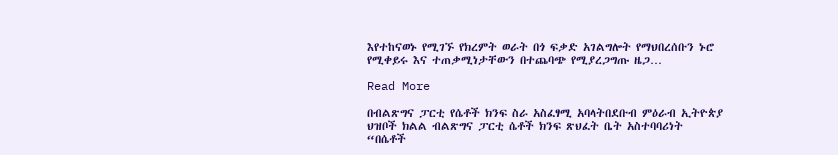እየተከናወኑ የሚገኙ የክረምት ወራት በጎ ፍቃድ አገልግሎት የማህበረሰቡን ኑሮ የሚቀይሩ እና ተጠቃሚነታቸውን በተጨባጭ የሚያረጋግጡ ዜጋ…

Read More

በብልጽግና ፓርቲ የሴቶች ክንፍ ስራ አስፈፃሚ አባላትበደቡብ ምዕራብ ኢትዮጵያ ህዝቦች ክልል ብልጽግና ፓርቲ ሴቶች ክንፍ ጽህፈት ቤት አስተባባሪነት “በሴቶች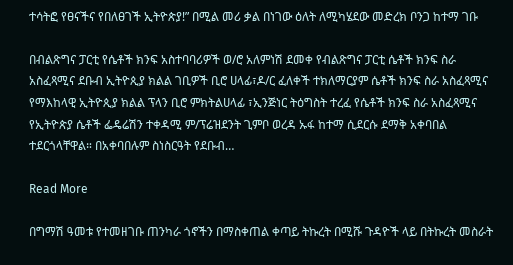ተሳትፎ የፀናችና የበለፀገች ኢትዮጵያ!” በሚል መሪ ቃል በነገው ዕለት ለሚካሄደው መድረክ ቦንጋ ከተማ ገቡ

በብልጽግና ፓርቲ የሴቶች ክንፍ አስተባባሪዎች ወ/ሮ አለምነሽ ደመቀ የብልጽግና ፓርቲ ሴቶች ክንፍ ስራ አስፈጻሚና ደቡብ ኢትዮጲያ ክልል ገቢዎች ቢሮ ሀላፊ፣ዶ/ር ፈለቀች ተክለማርያም ሴቶች ክንፍ ስራ አስፈጻሚና የማእከላዊ ኢትዮጲያ ክልል ፕላን ቢሮ ምክትልሀላፊ ፣ኢንጅነር ትዕግስት ተረፈ የሴቶች ክንፍ ስራ አስፈጻሚና የኢትዮጵያ ሴቶች ፌዴሬሽን ተቀዳሚ ም/ፕሬዝደንት ጊምቦ ወረዳ ኡፋ ከተማ ሲደርሱ ደማቅ አቀባበል ተደርጎላቸዋል። በአቀባበሉም ስነስርዓት የደቡብ…

Read More

በግማሽ ዓመቱ የተመዘገቡ ጠንካራ ጎኖችን በማስቀጠል ቀጣይ ትኩረት በሚሹ ጉዳዮች ላይ በትኩረት መስራት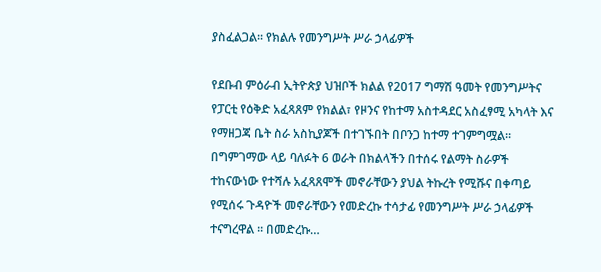ያስፈልጋል፡፡ የክልሉ የመንግሥት ሥራ ኃላፊዎች

የደቡብ ምዕራብ ኢትዮጵያ ህዝቦች ክልል የ2017 ግማሽ ዓመት የመንግሥትና የፓርቲ የዕቅድ አፈጻጸም የክልል፣ የዞንና የከተማ አስተዳደር አስፈፃሚ አካላት እና የማዘጋጃ ቤት ስራ አስኪያጆች በተገኙበት በቦንጋ ከተማ ተገምግሟል። በግምገማው ላይ ባለፉት 6 ወራት በክልላችን በተሰሩ የልማት ስራዎች ተከናውነው የተሻሉ አፈጻጸሞች መኖራቸውን ያህል ትኩረት የሚሹና በቀጣይ የሚሰሩ ጉዳዮች መኖራቸውን የመድረኩ ተሳታፊ የመንግሥት ሥራ ኃላፊዎች ተናግረዋል ። በመድረኩ…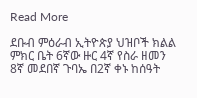Read More

ደቡብ ምዕራብ ኢትዮጵያ ህዝቦች ክልል ምክር ቤት 6ኛው ዙር 4ኛ የስራ ዘመን 8ኛ መደበኛ ጉባኤ በ2ኛ ቀኑ ከሰዓት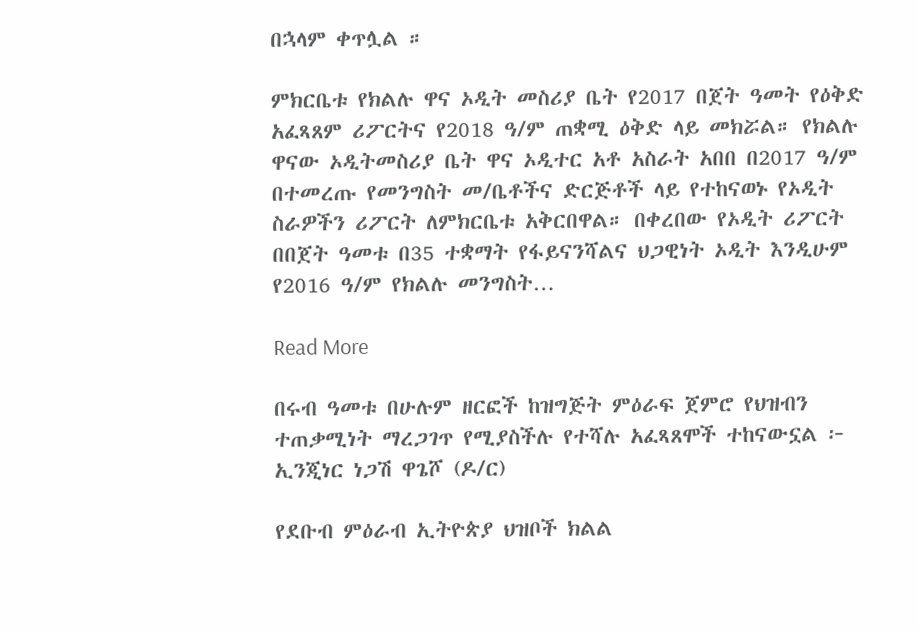በኋላም ቀጥሏል ።

ምክርቤቱ የክልሉ ዋና ኦዲት መስሪያ ቤት የ2017 በጀት ዓመት የዕቅድ አፈጻጸም ሪፖርትና የ2018 ዓ/ም ጠቋሚ ዕቅድ ላይ መክሯል። የክልሉ ዋናው ኦዲትመስሪያ ቤት ዋና ኦዲተር አቶ አስራት አበበ በ2017 ዓ/ም በተመረጡ የመንግስት መ/ቤቶችና ድርጅቶች ላይ የተከናወኑ የኦዲት ስራዎችን ሪፖርት ለምክርቤቱ አቅርበዋል። በቀረበው የኦዲት ሪፖርት በበጀት ዓመቱ በ35 ተቋማት የፋይናንሻልና ህጋዊነት ኦዲት እንዲሁም የ2016 ዓ/ም የክልሉ መንግስት…

Read More

በሩብ ዓመቱ በሁሉም ዘርፎች ከዝግጅት ምዕራፍ ጀምሮ የህዝብን ተጠቃሚነት ማረጋገጥ የሚያስችሉ የተሻሉ አፈጻጸሞች ተከናውኗል ፦ ኢንጂነር ነጋሽ ዋጌሾ (ዶ/ር)

የደቡብ ምዕራብ ኢትዮጵያ ህዝቦች ክልል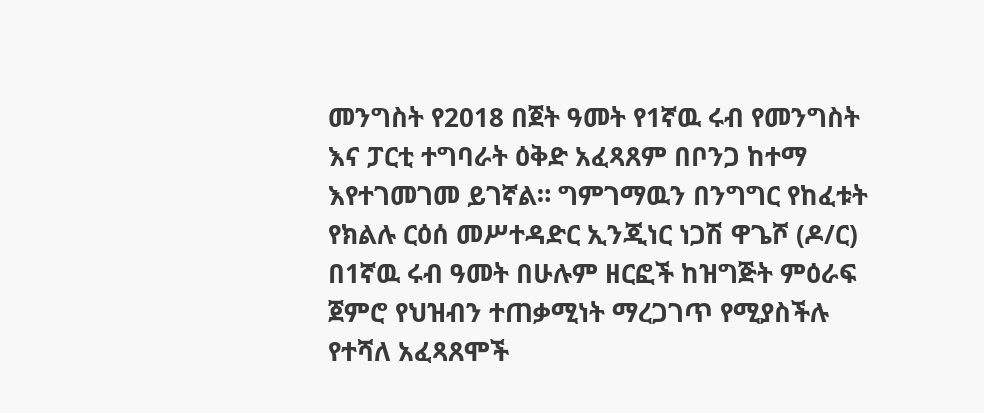መንግስት የ2018 በጀት ዓመት የ1ኛዉ ሩብ የመንግስት እና ፓርቲ ተግባራት ዕቅድ አፈጻጸም በቦንጋ ከተማ እየተገመገመ ይገኛል። ግምገማዉን በንግግር የከፈቱት የክልሉ ርዕሰ መሥተዳድር ኢንጂነር ነጋሽ ዋጌሾ (ዶ/ር) በ1ኛዉ ሩብ ዓመት በሁሉም ዘርፎች ከዝግጅት ምዕራፍ ጀምሮ የህዝብን ተጠቃሚነት ማረጋገጥ የሚያስችሉ የተሻለ አፈጻጸሞች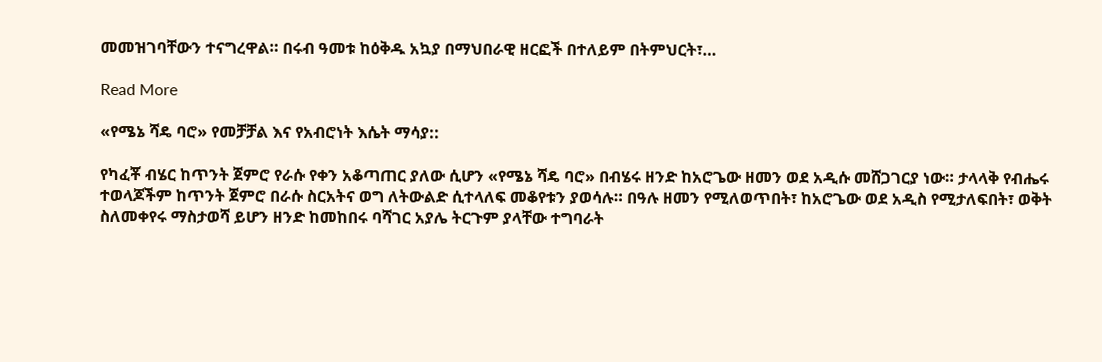መመዝገባቸውን ተናግረዋል። በሩብ ዓመቱ ከዕቅዱ አኳያ በማህበራዊ ዘርፎች በተለይም በትምህርት፣…

Read More

«የሜኔ ሻዴ ባሮ» የመቻቻል እና የአብሮነት እሴት ማሳያ::

የካፈቾ ብሄር ከጥንት ጀምሮ የራሱ የቀን አቆጣጠር ያለው ሲሆን «የሜኔ ሻዴ ባሮ» በብሄሩ ዘንድ ከአሮጌው ዘመን ወደ አዲሱ መሸጋገርያ ነው። ታላላቅ የብሔሩ ተወላጆችም ከጥንት ጀምሮ በራሱ ስርአትና ወግ ለትውልድ ሲተላለፍ መቆየቱን ያወሳሉ። በዓሉ ዘመን የሚለወጥበት፣ ከአሮጌው ወደ አዲስ የሚታለፍበት፣ ወቅት ስለመቀየሩ ማስታወሻ ይሆን ዘንድ ከመከበሩ ባሻገር አያሌ ትርጉም ያላቸው ተግባራት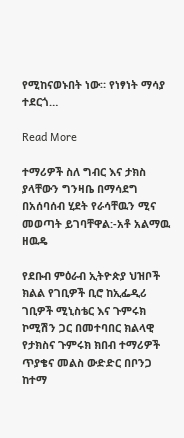የሚከናወኑበት ነው። የነፃነት ማሳያ ተደርጎ…

Read More

ተማሪዎች ስለ ግብር እና ታክስ ያላቸውን ግንዛቤ በማሳደግ በአሰባሰብ ሂደት የራሳቸዉን ሚና መወጣት ይገባቸዋል:-አቶ አልማዉ ዘዉዴ

የደቡብ ምዕራብ ኢትዮጵያ ህዝቦች ክልል የገቢዎች ቢሮ ከኢፌዲሪ ገቢዎች ሚኒስቴር እና ጉምሩክ ኮሚሽን ጋር በመተባበር ክልላዊ የታክስና ጉምሩክ ክበብ ተማሪዎች ጥያቄና መልስ ውድድር በቦንጋ ከተማ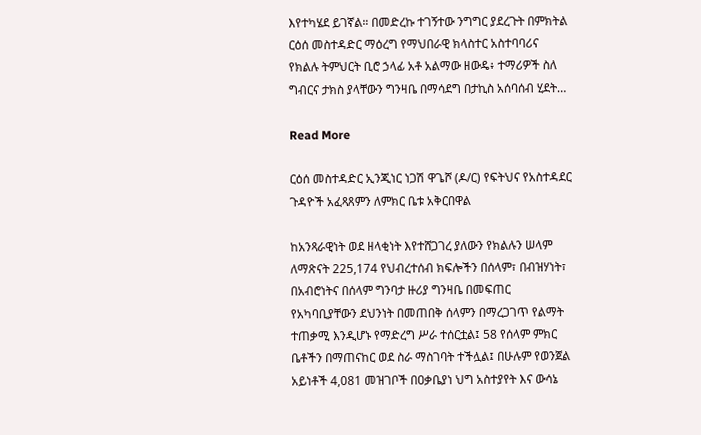እየተካሄደ ይገኛል። በመድረኩ ተገኝተው ንግግር ያደረጉት በምክትል ርዕሰ መስተዳድር ማዕረግ የማህበራዊ ክላስተር አስተባባሪና የክልሉ ትምህርት ቢሮ ኃላፊ አቶ አልማው ዘውዴ፥ ተማሪዎች ስለ ግብርና ታክስ ያላቸውን ግንዛቤ በማሳደግ በታኪስ አሰባሰብ ሂደት…

Read More

ርዕሰ መስተዳድር ኢንጂነር ነጋሽ ዋጌሾ (ዶ/ር) የፍትህና የአስተዳደር ጉዳዮች አፈጻጸምን ለምክር ቤቱ አቅርበዋል

ከአንጻራዊነት ወደ ዘላቂነት እየተሸጋገረ ያለውን የክልሉን ሠላም ለማጽናት 225,174 የህብረተሰብ ክፍሎችን በሰላም፣ በብዝሃነት፣ በአብሮነትና በሰላም ግንባታ ዙሪያ ግንዛቤ በመፍጠር የአካባቢያቸውን ደህንነት በመጠበቅ ሰላምን በማረጋገጥ የልማት ተጠቃሚ እንዲሆኑ የማድረግ ሥራ ተሰርቷል፤ 58 የሰላም ምክር ቤቶችን በማጠናከር ወደ ስራ ማስገባት ተችሏል፤ በሁሉም የወንጀል አይነቶች 4,081 መዝገቦች በዐቃቤያነ ህግ አስተያየት እና ውሳኔ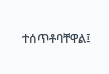ተሰጥቶባቸዋል፤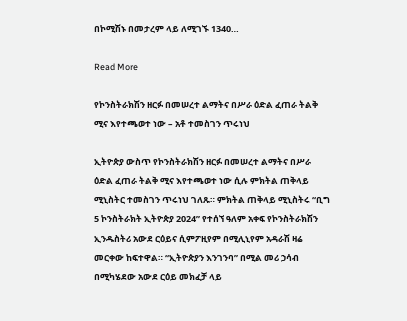በኮሚሽኑ በመታረም ላይ ለሚገኙ 1340…

Read More

የኮንስትራክሽን ዘርፉ በመሠረተ ልማትና በሥራ ዕድል ፈጠራ ትልቅ ሚና እየተጫወተ ነው – አቶ ተመስገን ጥሩነህ

ኢትዮጵያ ውስጥ የኮንስትራክሽን ዘርፉ በመሠረተ ልማትና በሥራ ዕድል ፈጠራ ትልቅ ሚና እየተጫወተ ነው ሲሉ ምክትል ጠቅላይ ሚኒስትር ተመስገን ጥሩነህ ገለጹ። ምክትል ጠቅላይ ሚኒስትሩ “ቢግ 5 ኮንስትራክት ኢትዮጵያ 2024” የተሰኘ ዓለም አቀፍ የኮንስትራክሽን ኢንዱስትሪ አውደ ርዕይና ሲምፖዚየም በሚሊኒየም አዳራሽ ዛሬ መርቀው ከፍተዋል። “ኢትዮጵያን እንገንባ” በሚል መሪ ኃሳብ በሚካሄደው አውደ ርዕይ መክፈቻ ላይ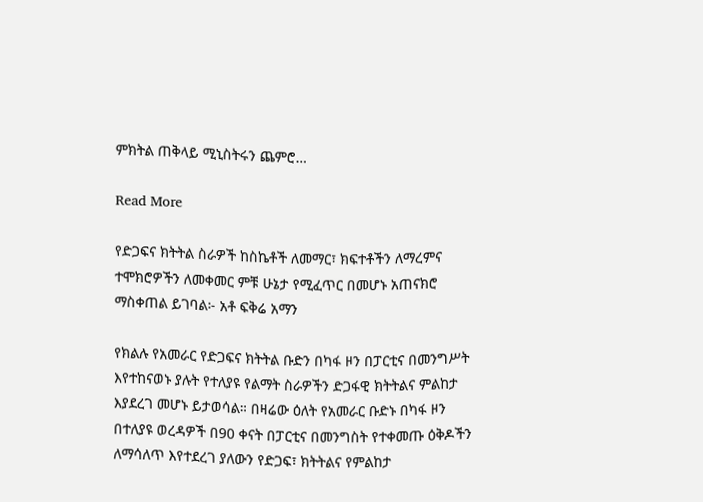ምክትል ጠቅላይ ሚኒስትሩን ጨምሮ…

Read More

የድጋፍና ክትትል ስራዎች ከስኬቶች ለመማር፣ ክፍተቶችን ለማረምና ተሞክሮዎችን ለመቀመር ምቹ ሁኔታ የሚፈጥር በመሆኑ አጠናክሮ ማስቀጠል ይገባል፦ አቶ ፍቅሬ አማን

የክልሉ የአመራር የድጋፍና ክትትል ቡድን በካፋ ዞን በፓርቲና በመንግሥት እየተከናወኑ ያሉት የተለያዩ የልማት ስራዎችን ድጋፋዊ ክትትልና ምልከታ እያደረገ መሆኑ ይታወሳል። በዛሬው ዕለት የአመራር ቡድኑ በካፋ ዞን በተለያዩ ወረዳዎች በ90 ቀናት በፓርቲና በመንግስት የተቀመጡ ዕቅዶችን ለማሳለጥ እየተደረገ ያለውን የድጋፍ፣ ክትትልና የምልከታ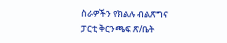ስራዎችን የክልሉ ብልጽግና ፓርቲ ቅርንጫፍ ጽ/ቤት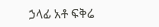ኃላፊ አቶ ፍቅሬ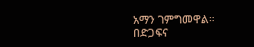አማን ገምግመዋል። በድጋፍና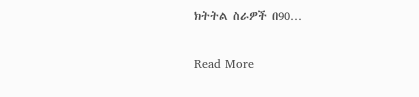ክትትል ስራዎች በ90…

Read More